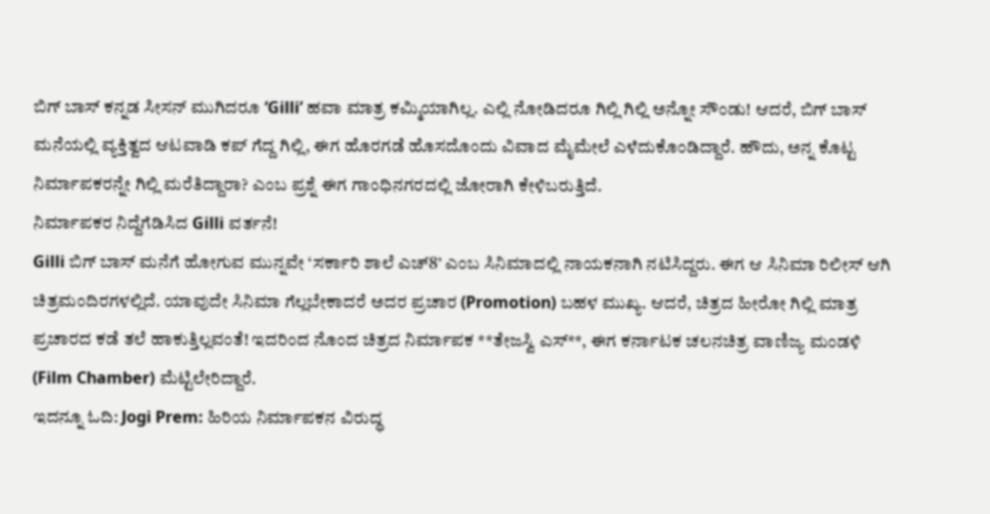ಬಿಗ್ ಬಾಸ್ ಕನ್ನಡ ಸೀಸನ್ ಮುಗಿದರೂ ‘Gilli’ ಹವಾ ಮಾತ್ರ ಕಮ್ಮಿಯಾಗಿಲ್ಲ. ಎಲ್ಲಿ ನೋಡಿದರೂ ಗಿಲ್ಲಿ ಗಿಲ್ಲಿ ಅನ್ನೋ ಸೌಂಡು! ಆದರೆ, ಬಿಗ್ ಬಾಸ್ ಮನೆಯಲ್ಲಿ ವ್ಯಕ್ತಿತ್ವದ ಆಟವಾಡಿ ಕಪ್ ಗೆದ್ದ ಗಿಲ್ಲಿ, ಈಗ ಹೊರಗಡೆ ಹೊಸದೊಂದು ವಿವಾದ ಮೈಮೇಲೆ ಎಳೆದುಕೊಂಡಿದ್ದಾರೆ. ಹೌದು, ಅನ್ನ ಕೊಟ್ಟ ನಿರ್ಮಾಪಕರನ್ನೇ ಗಿಲ್ಲಿ ಮರೆತಿದ್ದಾರಾ? ಎಂಬ ಪ್ರಶ್ನೆ ಈಗ ಗಾಂಧಿನಗರದಲ್ಲಿ ಜೋರಾಗಿ ಕೇಳಿಬರುತ್ತಿದೆ.
ನಿರ್ಮಾಪಕರ ನಿದ್ದೆಗೆಡಿಸಿದ Gilli ವರ್ತನೆ!
Gilli ಬಿಗ್ ಬಾಸ್ ಮನೆಗೆ ಹೋಗುವ ಮುನ್ನವೇ ‘ಸರ್ಕಾರಿ ಶಾಲೆ ಎಚ್8’ ಎಂಬ ಸಿನಿಮಾದಲ್ಲಿ ನಾಯಕನಾಗಿ ನಟಿಸಿದ್ದರು. ಈಗ ಆ ಸಿನಿಮಾ ರಿಲೀಸ್ ಆಗಿ ಚಿತ್ರಮಂದಿರಗಳಲ್ಲಿದೆ. ಯಾವುದೇ ಸಿನಿಮಾ ಗೆಲ್ಲಬೇಕಾದರೆ ಅದರ ಪ್ರಚಾರ (Promotion) ಬಹಳ ಮುಖ್ಯ. ಆದರೆ, ಚಿತ್ರದ ಹೀರೋ ಗಿಲ್ಲಿ ಮಾತ್ರ ಪ್ರಚಾರದ ಕಡೆ ತಲೆ ಹಾಕುತ್ತಿಲ್ಲವಂತೆ! ಇದರಿಂದ ನೊಂದ ಚಿತ್ರದ ನಿರ್ಮಾಪಕ **ತೇಜಸ್ವಿ ಎಸ್**, ಈಗ ಕರ್ನಾಟಕ ಚಲನಚಿತ್ರ ವಾಣಿಜ್ಯ ಮಂಡಳಿ (Film Chamber) ಮೆಟ್ಟಿಲೇರಿದ್ದಾರೆ.
ಇದನ್ನೂ ಓದಿ: Jogi Prem: ಹಿರಿಯ ನಿರ್ಮಾಪಕನ ವಿರುದ್ಧ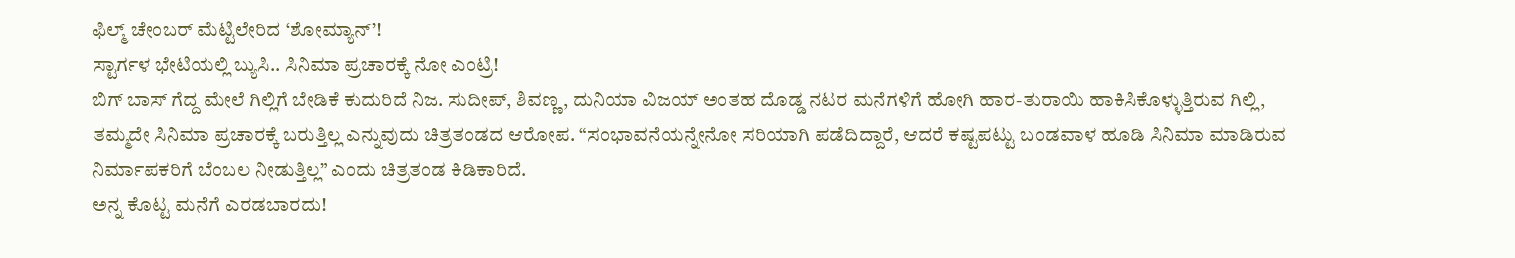ಫಿಲ್ಮ್ ಚೇಂಬರ್ ಮೆಟ್ಟಿಲೇರಿದ ‘ಶೋಮ್ಯಾನ್’!
ಸ್ಟಾರ್ಗಳ ಭೇಟಿಯಲ್ಲಿ ಬ್ಯುಸಿ.. ಸಿನಿಮಾ ಪ್ರಚಾರಕ್ಕೆ ನೋ ಎಂಟ್ರಿ!
ಬಿಗ್ ಬಾಸ್ ಗೆದ್ದ ಮೇಲೆ ಗಿಲ್ಲಿಗೆ ಬೇಡಿಕೆ ಕುದುರಿದೆ ನಿಜ. ಸುದೀಪ್, ಶಿವಣ್ಣ, ದುನಿಯಾ ವಿಜಯ್ ಅಂತಹ ದೊಡ್ಡ ನಟರ ಮನೆಗಳಿಗೆ ಹೋಗಿ ಹಾರ-ತುರಾಯಿ ಹಾಕಿಸಿಕೊಳ್ಳುತ್ತಿರುವ ಗಿಲ್ಲಿ, ತಮ್ಮದೇ ಸಿನಿಮಾ ಪ್ರಚಾರಕ್ಕೆ ಬರುತ್ತಿಲ್ಲ ಎನ್ನುವುದು ಚಿತ್ರತಂಡದ ಆರೋಪ. “ಸಂಭಾವನೆಯನ್ನೇನೋ ಸರಿಯಾಗಿ ಪಡೆದಿದ್ದಾರೆ, ಆದರೆ ಕಷ್ಟಪಟ್ಟು ಬಂಡವಾಳ ಹೂಡಿ ಸಿನಿಮಾ ಮಾಡಿರುವ ನಿರ್ಮಾಪಕರಿಗೆ ಬೆಂಬಲ ನೀಡುತ್ತಿಲ್ಲ” ಎಂದು ಚಿತ್ರತಂಡ ಕಿಡಿಕಾರಿದೆ.
ಅನ್ನ ಕೊಟ್ಟ ಮನೆಗೆ ಎರಡಬಾರದು!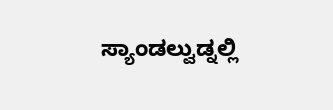ಸ್ಯಾಂಡಲ್ವುಡ್ನಲ್ಲಿ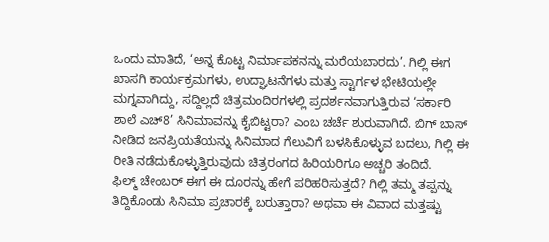ಒಂದು ಮಾತಿದೆ, ‘ಅನ್ನ ಕೊಟ್ಟ ನಿರ್ಮಾಪಕನನ್ನು ಮರೆಯಬಾರದು’. ಗಿಲ್ಲಿ ಈಗ ಖಾಸಗಿ ಕಾರ್ಯಕ್ರಮಗಳು, ಉದ್ಘಾಟನೆಗಳು ಮತ್ತು ಸ್ಟಾರ್ಗಳ ಭೇಟಿಯಲ್ಲೇ ಮಗ್ನವಾಗಿದ್ದು, ಸದ್ದಿಲ್ಲದೆ ಚಿತ್ರಮಂದಿರಗಳಲ್ಲಿ ಪ್ರದರ್ಶನವಾಗುತ್ತಿರುವ ‘ಸರ್ಕಾರಿ ಶಾಲೆ ಎಚ್8’ ಸಿನಿಮಾವನ್ನು ಕೈಬಿಟ್ಟರಾ? ಎಂಬ ಚರ್ಚೆ ಶುರುವಾಗಿದೆ. ಬಿಗ್ ಬಾಸ್ ನೀಡಿದ ಜನಪ್ರಿಯತೆಯನ್ನು ಸಿನಿಮಾದ ಗೆಲುವಿಗೆ ಬಳಸಿಕೊಳ್ಳುವ ಬದಲು, ಗಿಲ್ಲಿ ಈ ರೀತಿ ನಡೆದುಕೊಳ್ಳುತ್ತಿರುವುದು ಚಿತ್ರರಂಗದ ಹಿರಿಯರಿಗೂ ಅಚ್ಚರಿ ತಂದಿದೆ.
ಫಿಲ್ಮ್ ಚೇಂಬರ್ ಈಗ ಈ ದೂರನ್ನು ಹೇಗೆ ಪರಿಹರಿಸುತ್ತದೆ? ಗಿಲ್ಲಿ ತಮ್ಮ ತಪ್ಪನ್ನು ತಿದ್ದಿಕೊಂಡು ಸಿನಿಮಾ ಪ್ರಚಾರಕ್ಕೆ ಬರುತ್ತಾರಾ? ಅಥವಾ ಈ ವಿವಾದ ಮತ್ತಷ್ಟು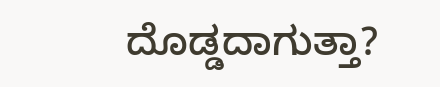ದೊಡ್ಡದಾಗುತ್ತಾ?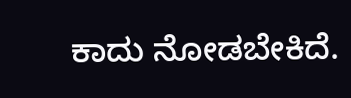ಕಾದು ನೋಡಬೇಕಿದೆ.